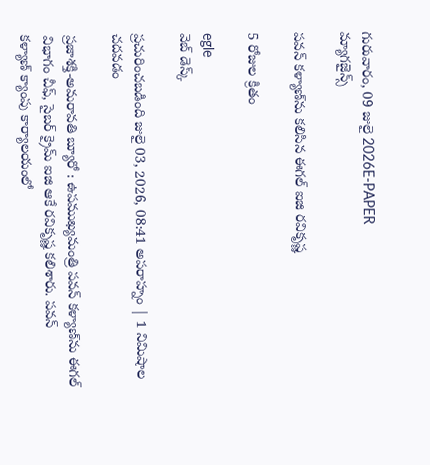గురువారం, 09 జులై 2026E-PAPER
మ్యాగజైన్స్

పవన్‌ కళ్యాణ్‌‌ను కలిసిన ఈగల్ ఐజి రవికృష్ణ

5 రోజుల క్రితం

egle
వెబ్ డెస్క్

ప్రచురించబడింది జులై 03, 2026, 08:41 అపరాహ్నం | 1 నిమిషాల చదవడం

ప్రజాశక్తి-అమరావతి బ్యూరో : ఉపముఖ్యమంత్రి పవన్‌ ‌కళ్యాణ్‌‌ను ఈగల్ విభాగం చీఫ్, సైబర్ క్రైమ్ ఐజి ఆకే రవికృష్ణ కలిశారు. పవన్ కళ్యాణ్‌ ‌క్యాంపు కార్యాలయంలో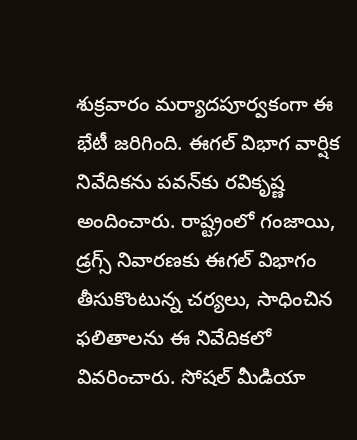శుక్రవారం మర్యాదపూర్వకంగా ఈ భేటీ జరిగింది. ఈగల్ విభాగ వార్షిక నివేదికను పవన్‌‌కు రవికృష్ణ అందించారు. రాష్ట్రంలో గంజాయి, డ్రగ్స్ నివారణకు ఈగల్ విభాగం తీసుకొంటున్న చర్యలు, సాధించిన ఫలితాలను ఈ నివేదికలో వివరించారు. సోషల్ మీడియా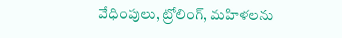వేధింపులు, ట్రోలింగ్, మహిళలను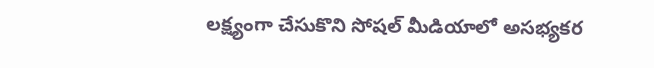లక్ష్యంగా చేసుకొని సోషల్ మీడియాలో అసభ్యకర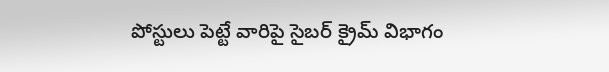పోస్టులు పెట్టే వారిపై సైబర్ క్రైమ్ విభాగం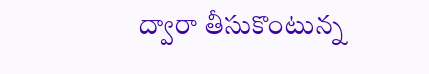ద్వారా తీసుకొంటున్న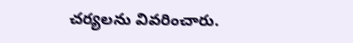చర్యలను వివరించారు.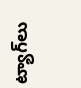ట్యాగ్‌లు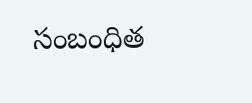సంబంధిత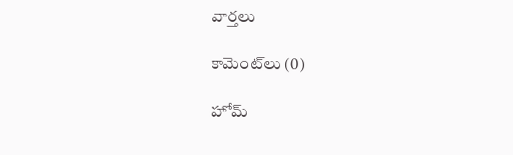వార్తలు

కామెంట్‌లు (0)

హోమ్